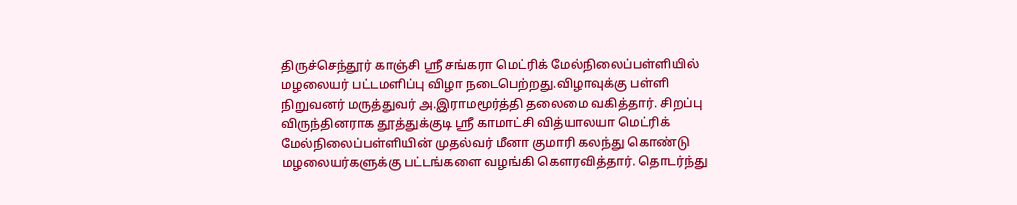திருச்செந்தூர் காஞ்சி ஸ்ரீ சங்கரா மெட்ரிக் மேல்நிலைப்பள்ளியில் மழலையர் பட்டமளிப்பு விழா நடைபெற்றது.விழாவுக்கு பள்ளி நிறுவனர் மருத்துவர் அ.இராமமூர்த்தி தலைமை வகித்தார். சிறப்பு விருந்தினராக தூத்துக்குடி ஸ்ரீ காமாட்சி வித்யாலயா மெட்ரிக் மேல்நிலைப்பள்ளியின் முதல்வர் மீனா குமாரி கலந்து கொண்டு மழலையர்களுக்கு பட்டங்களை வழங்கி கௌரவித்தார். தொடர்ந்து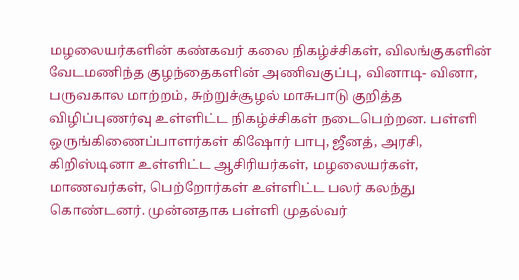மழலையர்களின் கண்கவர் கலை நிகழ்ச்சிகள், விலங்குகளின் வேடமணிந்த குழந்தைகளின் அணிவகுப்பு, வினாடி- வினா, பருவகால மாற்றம், சுற்றுச்சூழல் மாசுபாடு குறித்த விழிப்புணர்வு உள்ளிட்ட நிகழ்ச்சிகள் நடைபெற்றன. பள்ளி ஒருங்கிணைப்பாளர்கள் கிஷோர் பாபு, ஜீனத், அரசி, கிறிஸ்டினா உள்ளிட்ட ஆசிரியர்கள், மழலையர்கள், மாணவர்கள், பெற்றோர்கள் உள்ளிட்ட பலர் கலந்து கொண்டனர். முன்னதாக பள்ளி முதல்வர்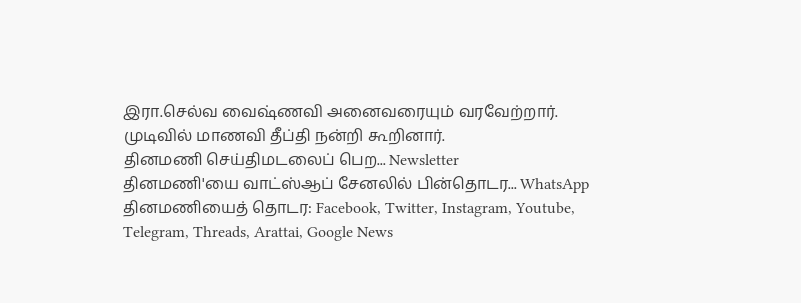இரா.செல்வ வைஷ்ணவி அனைவரையும் வரவேற்றார். முடிவில் மாணவி தீப்தி நன்றி கூறினார்.
தினமணி செய்திமடலைப் பெற... Newsletter
தினமணி'யை வாட்ஸ்ஆப் சேனலில் பின்தொடர... WhatsApp
தினமணியைத் தொடர: Facebook, Twitter, Instagram, Youtube, Telegram, Threads, Arattai, Google News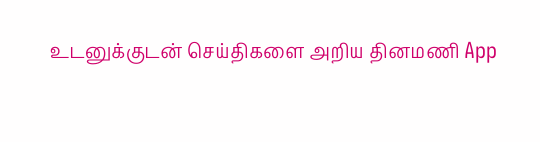உடனுக்குடன் செய்திகளை அறிய தினமணி App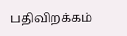பதிவிறக்கம்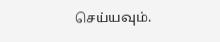செய்யவும்.